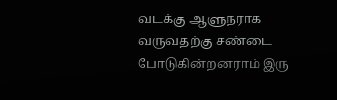வடக்கு ஆளுநராக வருவதற்கு சண்டை போடுகின்றனராம் இரு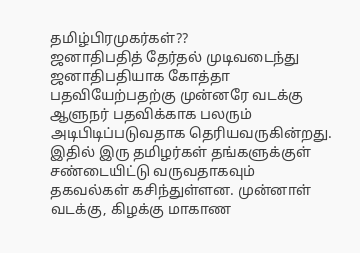தமிழ்பிரமுகர்கள்??
ஜனாதிபதித் தேர்தல் முடிவடைந்து ஜனாதிபதியாக கோத்தா பதவியேற்பதற்கு முன்னரே வடக்கு ஆளுநர் பதவிக்காக பலரும் அடிபிடிப்படுவதாக தெரியவருகின்றது. இதில் இரு தமிழர்கள் தங்களுக்குள் சண்டையிட்டு வருவதாகவும் தகவல்கள் கசிந்துள்ளன. முன்னாள் வடக்கு, கிழக்கு மாகாண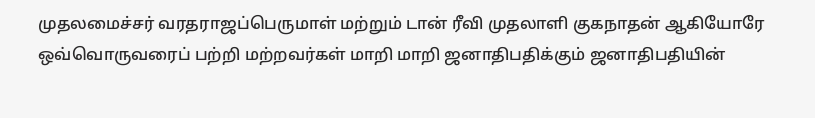முதலமைச்சர் வரதராஜப்பெருமாள் மற்றும் டான் ரீவி முதலாளி குகநாதன் ஆகியோரே ஒவ்வொருவரைப் பற்றி மற்றவர்கள் மாறி மாறி ஜனாதிபதிக்கும் ஜனாதிபதியின்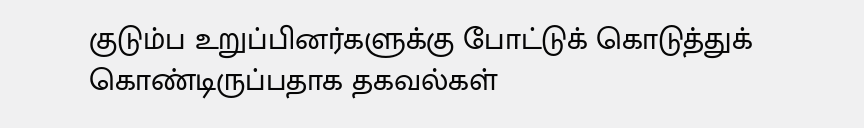குடும்ப உறுப்பினர்களுக்கு போட்டுக் கொடுத்துக் கொண்டிருப்பதாக தகவல்கள்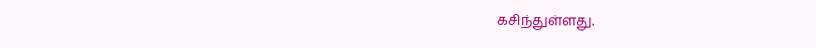கசிந்துள்ளது.